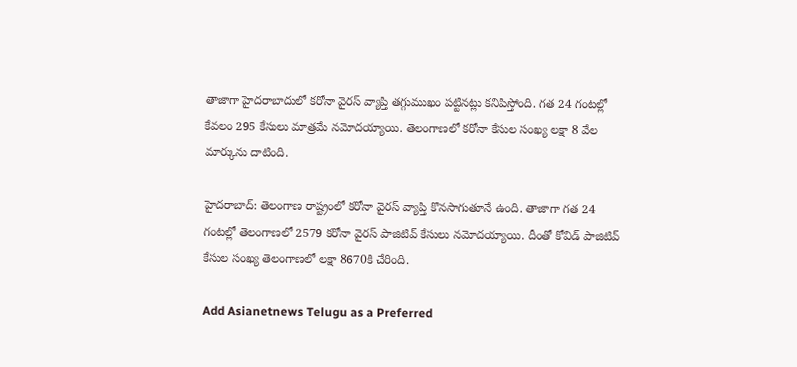తాజాగా హైదరాబాదులో కరోనా వైరస్ వ్యాప్తి తగ్గుముఖం పట్టినట్లు కనిపిస్తోంది. గత 24 గంటల్లో కేవలం 295 కేసులు మాత్రమే నమోదయ్యాయి. తెలంగాణలో కరోనా కేసుల సంఖ్య లక్షా 8 వేల మార్కును దాటింది.

హైదరాబాద్: తెలంగాణ రాష్ట్రంలో కరోనా వైరస్ వ్యాప్తి కొనసాగుతూనే ఉంది. తాజాగా గత 24 గంటల్లో తెలంగాణలో 2579 కరోనా వైరస్ పాజిటివ్ కేసులు నమోదయ్యాయి. దీంతో కోవిడ్ పాజిటివ్ కేసుల సంఖ్య తెలంగాణలో లక్షా 8670కి చేరింది.

Add Asianetnews Telugu as a Preferred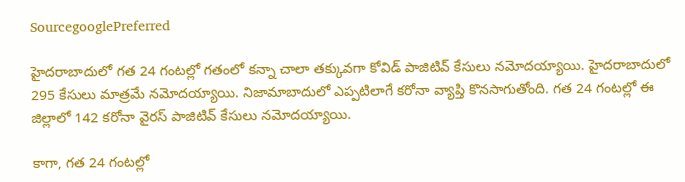SourcegooglePreferred

హైదరాబాదులో గత 24 గంటల్లో గతంలో కన్నా చాలా తక్కువగా కోవిడ్ పాజిటివ్ కేసులు నమోదయ్యాయి. హైదరాబాదులో 295 కేసులు మాత్రమే నమోదయ్యాయి. నిజామాబాదులో ఎప్పటిలాగే కరోనా వ్యాప్తి కొనసాగుతోంది. గత 24 గంటల్లో ఈ జిల్లాలో 142 కరోనా వైరస్ పాజిటివ్ కేసులు నమోదయ్యాయి.

కాగా, గత 24 గంటల్లో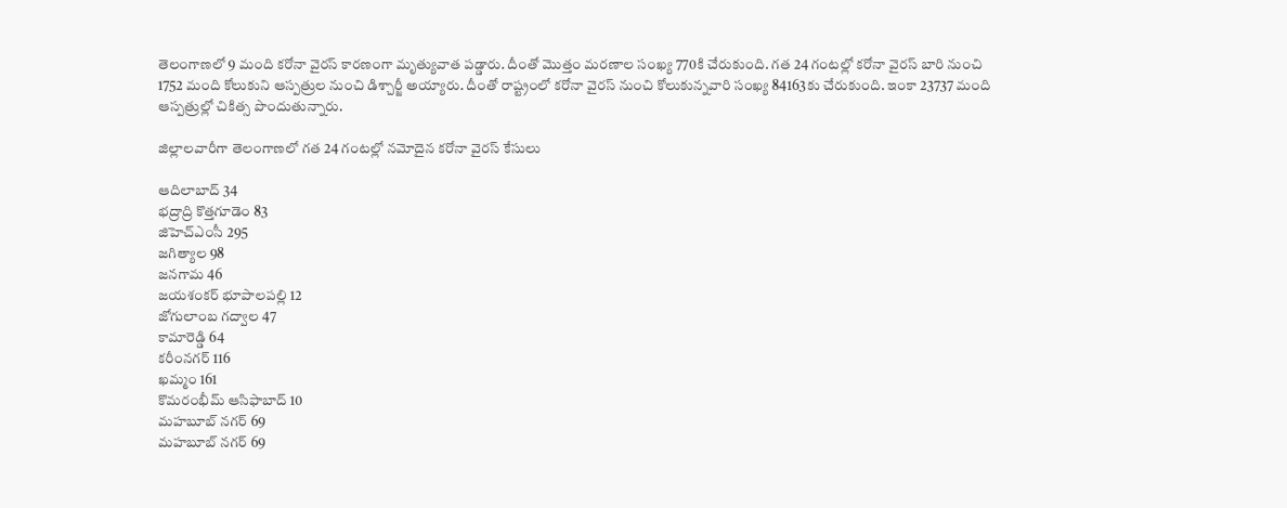తెలంగాణలో 9 మంది కరోనా వైరస్ కారణంగా మృత్యువాత పడ్డారు. దీంతో మొత్తం మరణాల సంఖ్య 770కి చేరుకుంది. గత 24 గంటల్లో కరోనా వైరస్ బారి నుంచి 1752 మంది కోలుకుని ఆస్పత్రుల నుంచి డిశ్చార్జీ అయ్యారు. దీంతో రాష్ట్రంలో కరోనా వైరస్ నుంచి కోలుకున్నవారి సంఖ్య 84163కు చేరుకుంది. ఇంకా 23737 మంది ఆస్పత్రుల్లో చికిత్స పొందుతున్నారు.

జిల్లాలవారీగా తెలంగాణలో గత 24 గంటల్లో నమోదైన కరోనా వైరస్ కేసులు

ఆదిలాబాద్ 34
భద్రాద్రి కొత్తగూడెం 83
జిహెచ్ఎంసీ 295
జగిత్యాల 98
జనగామ 46
జయశంకర్ భూపాలపల్లి 12
జోగులాంబ గద్వాల 47
కామారెడ్డి 64
కరీంనగర్ 116
ఖమ్మం 161
కొమరంభీమ్ ఆసిఫాబాద్ 10
మహబూబ్ నగర్ 69
మహబూబ్ నగర్ 69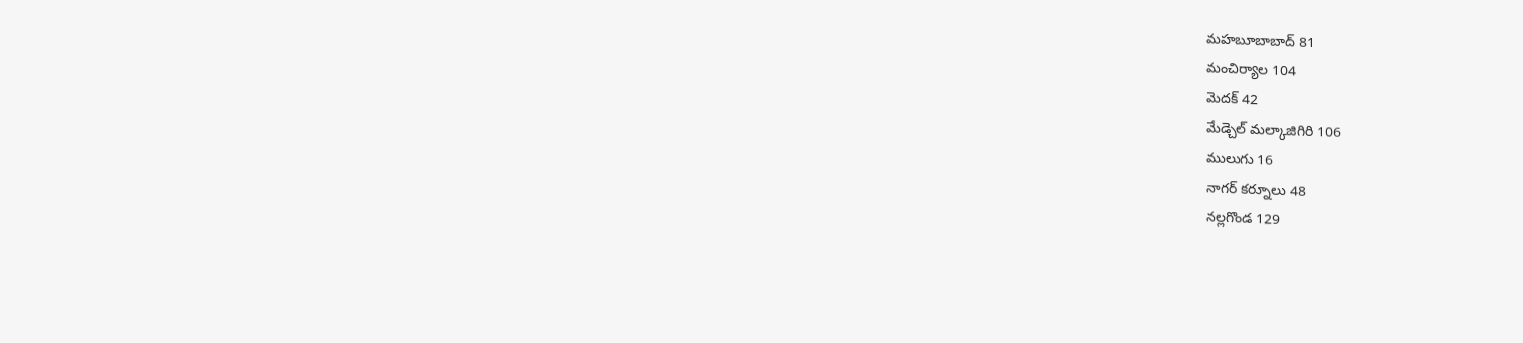మహబూబాబాద్ 81
మంచిర్యాల 104
మెదక్ 42
మేడ్చెల్ మల్కాజిగిరి 106
ములుగు 16
నాగర్ కర్నూలు 48
నల్లగొండ 129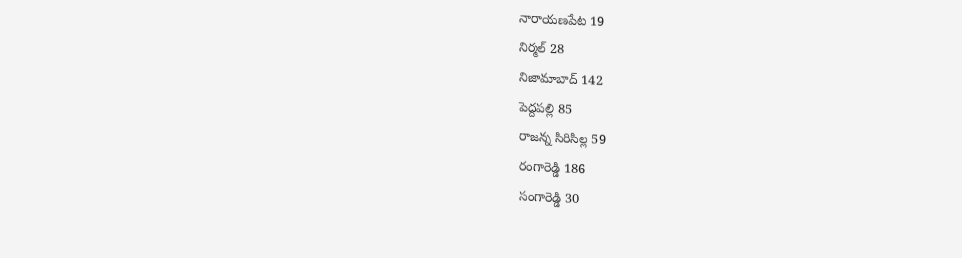నారాయణపేట 19
నిర్మల్ 28
నిజామాబాద్ 142
పెద్దపల్లి 85
రాజన్న సిరిసిల్ల 59
రంగారెడ్డి 186
సంగారెడ్డి 30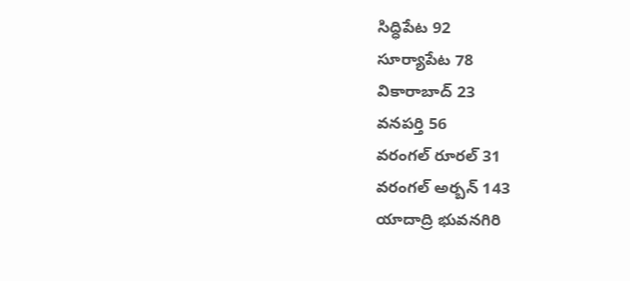సిద్ధిపేట 92
సూర్యాపేట 78
వికారాబాద్ 23
వనపర్తి 56
వరంగల్ రూరల్ 31
వరంగల్ అర్బన్ 143
యాదాద్రి భువనగిరి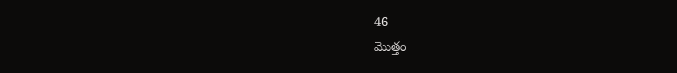46
మొత్తం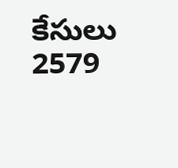కేసులు 2579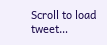Scroll to load tweet…